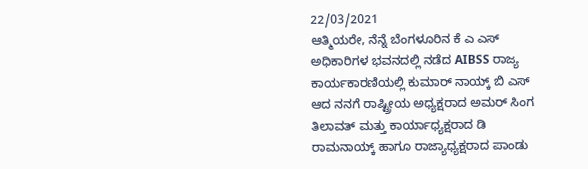22/03/2021
ಆತ್ಮಿಯರೇ, ನೆನ್ನೆ ಬೆಂಗಳೂರಿನ ಕೆ ಎ ಎಸ್ ಅಧಿಕಾರಿಗಳ ಭವನದಲ್ಲಿ ನಡೆದ AIBSS ರಾಜ್ಯ ಕಾರ್ಯಕಾರಣಿಯಲ್ಲಿ ಕುಮಾರ್ ನಾಯ್ಕ್ ಬಿ ಎಸ್ ಆದ ನನಗೆ ರಾಷ್ಟ್ರೀಯ ಅಧ್ಯಕ್ಷರಾದ ಅಮರ್ ಸಿಂಗ ತಿಲಾವತ್ ಮತ್ತು ಕಾರ್ಯಾಧ್ಯಕ್ಷರಾದ ಡಿ ರಾಮನಾಯ್ಕ್ ಹಾಗೂ ರಾಜ್ಯಾಧ್ಯಕ್ಷರಾದ ಪಾಂಡು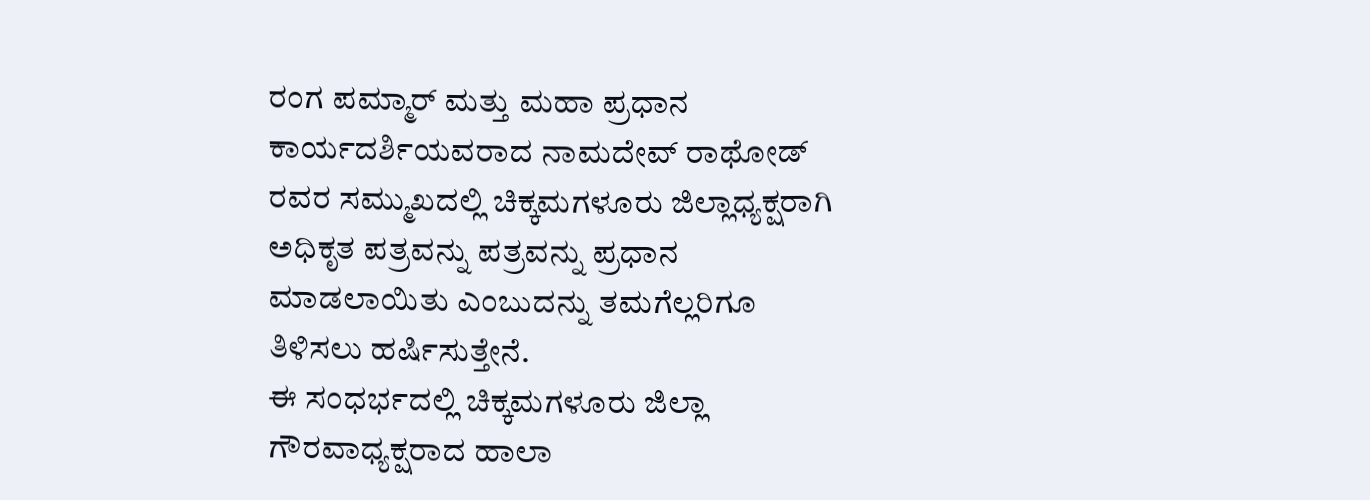ರಂಗ ಪಮ್ಮಾರ್ ಮತ್ತು ಮಹಾ ಪ್ರಧಾನ ಕಾರ್ಯದರ್ಶಿಯವರಾದ ನಾಮದೇವ್ ರಾಥೋಡ್ ರವರ ಸಮ್ಮುಖದಲ್ಲಿ ಚಿಕ್ಕಮಗಳೂರು ಜಿಲ್ಲಾಧ್ಯಕ್ಷರಾಗಿ ಅಧಿಕೃತ ಪತ್ರವನ್ನು ಪತ್ರವನ್ನು ಪ್ರಧಾನ ಮಾಡಲಾಯಿತು ಎಂಬುದನ್ನು ತಮಗೆಲ್ಲರಿಗೂ ತಿಳಿಸಲು ಹರ್ಷಿಸುತ್ತೇನೆ.
ಈ ಸಂಧರ್ಭದಲ್ಲಿ ಚಿಕ್ಕಮಗಳೂರು ಜಿಲ್ಲಾ ಗೌರವಾಧ್ಯಕ್ಷರಾದ ಹಾಲಾ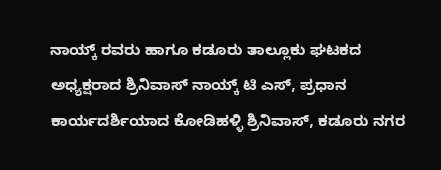ನಾಯ್ಕ್ ರವರು ಹಾಗೂ ಕಡೂರು ತಾಲ್ಲೂಕು ಘಟಕದ ಅಧ್ಯಕ್ಷರಾದ ಶ್ರಿನಿವಾಸ್ ನಾಯ್ಕ್ ಟಿ ಎಸ್, ಪ್ರಧಾನ ಕಾರ್ಯದರ್ಶಿಯಾದ ಕೋಡಿಹಳ್ಳಿ ಶ್ರಿನಿವಾಸ್, ಕಡೂರು ನಗರ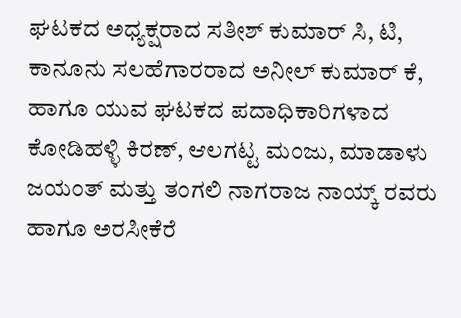ಘಟಕದ ಅಧ್ಯಕ್ಷರಾದ ಸತೀಶ್ ಕುಮಾರ್ ಸಿ, ಟಿ, ಕಾನೂನು ಸಲಹೆಗಾರರಾದ ಅನೀಲ್ ಕುಮಾರ್ ಕೆ, ಹಾಗೂ ಯುವ ಘಟಕದ ಪದಾಧಿಕಾರಿಗಳಾದ ಕೋಡಿಹಳ್ಳಿ ಕಿರಣ್, ಆಲಗಟ್ಟ ಮಂಜು, ಮಾಡಾಳು ಜಯಂತ್ ಮತ್ತು ತಂಗಲಿ ನಾಗರಾಜ ನಾಯ್ಕ್ ರವರು ಹಾಗೂ ಅರಸೀಕೆರೆ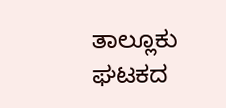ತಾಲ್ಲೂಕು ಘಟಕದ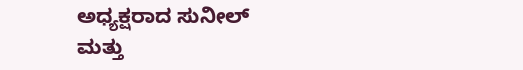ಅಧ್ಯಕ್ಷರಾದ ಸುನೀಲ್ ಮತ್ತು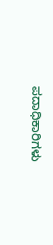ಪದಾಧಿಕಾರಿಗಳು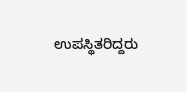ಉಪಸ್ಥಿತರಿದ್ದರು